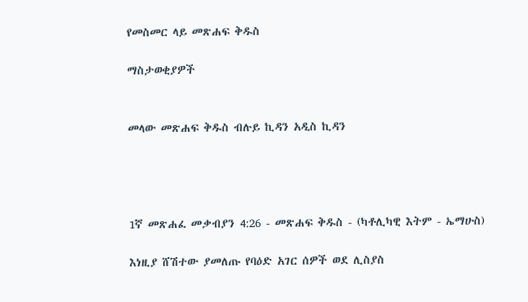የመስመር ላይ መጽሐፍ ቅዱስ

ማስታወቂያዎች


መላው መጽሐፍ ቅዱስ ብሉይ ኪዳን አዲስ ኪዳን




1ኛ መጽሐፈ መቃብያን 4:26 - መጽሐፍ ቅዱስ - (ካቶሊካዊ እትም - ኤማሁስ)

እነዚያ ሸሽተው ያመለጡ የባዕድ አገር ሰዎች ወደ ሊስያስ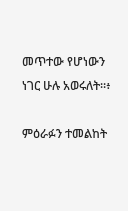መጥተው የሆነውን ነገር ሁሉ አወሩለት።፥

ምዕራፉን ተመልከት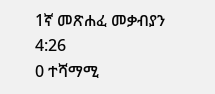1ኛ መጽሐፈ መቃብያን 4:26
0 ተሻማሚ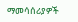ማመሳሰሪያዎች